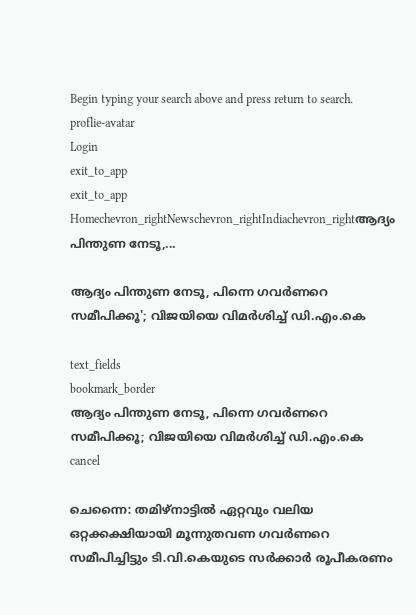Begin typing your search above and press return to search.
proflie-avatar
Login
exit_to_app
exit_to_app
Homechevron_rightNewschevron_rightIndiachevron_rightആദ്യം പിന്തുണ നേടൂ,...

ആദ്യം പിന്തുണ നേടൂ, പിന്നെ ഗവർണറെ സമീപിക്കൂ'; വിജയിയെ വിമർശിച്ച് ഡി.എം.കെ

text_fields
bookmark_border
ആദ്യം പിന്തുണ നേടൂ, പിന്നെ ഗവർണറെ സമീപിക്കൂ; വിജയിയെ വിമർശിച്ച് ഡി.എം.കെ
cancel

ചെന്നൈ: തമിഴ്നാട്ടിൽ ഏറ്റവും വലിയ ഒറ്റക്കക്ഷിയായി മൂന്നുതവണ ഗവർണറെ സമീപിച്ചിട്ടും ടി.വി.കെയുടെ സർക്കാർ രൂപീകരണം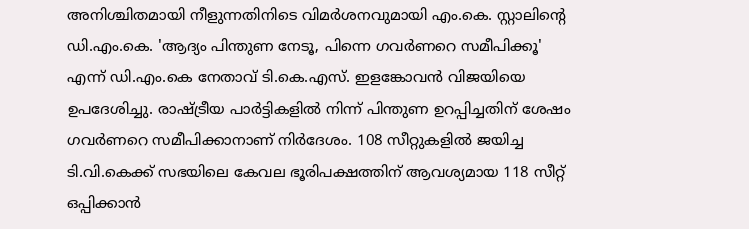അനിശ്ചിതമായി നീളുന്നതിനിടെ വിമർശനവുമായി എം.കെ. സ്റ്റാലിന്റെ ഡി.എം.കെ. 'ആദ്യം പിന്തുണ നേടൂ, പിന്നെ ഗവർണറെ സമീപിക്കൂ' എന്ന് ഡി.എം.കെ നേതാവ് ടി.കെ.എസ്. ഇളങ്കോവൻ വിജയിയെ ഉപദേശിച്ചു. രാഷ്ട്രീയ പാർട്ടികളിൽ നിന്ന് പിന്തുണ ഉറപ്പിച്ചതിന് ശേഷം ഗവർണറെ സമീപിക്കാനാണ് നിർദേശം. 108 സീറ്റുകളിൽ ജയിച്ച ടി.വി.കെക്ക് സഭയിലെ കേവല ഭൂരിപക്ഷത്തിന് ആവശ്യമായ 118 സീറ്റ് ഒപ്പിക്കാൻ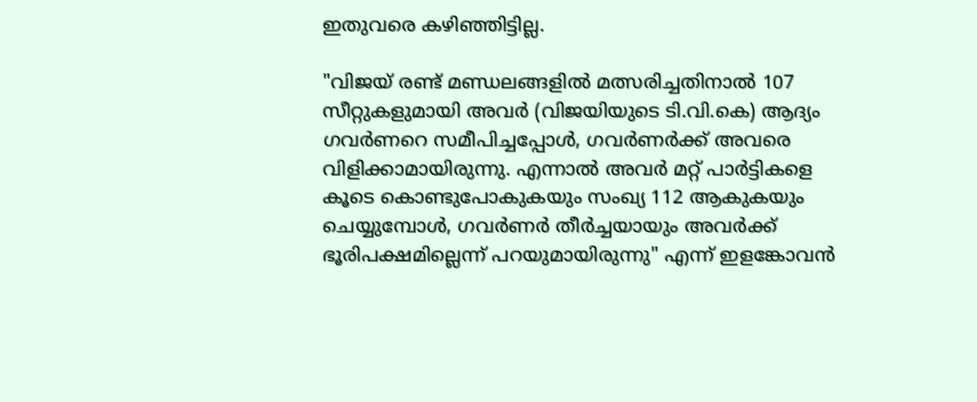ഇതുവരെ കഴിഞ്ഞിട്ടില്ല.

"വിജയ് രണ്ട് മണ്ഡലങ്ങളിൽ മത്സരിച്ചതിനാൽ 107 സീറ്റുകളുമായി അവർ (വിജയിയുടെ ടി.വി.കെ) ആദ്യം ഗവർണറെ സമീപിച്ചപ്പോൾ, ഗവർണർക്ക് അവരെ വിളിക്കാമായിരുന്നു. എന്നാൽ അവർ മറ്റ് പാർട്ടികളെ കൂടെ കൊണ്ടുപോകുകയും സംഖ്യ 112 ആകുകയും ചെയ്യുമ്പോൾ, ഗവർണർ തീർച്ചയായും അവർക്ക് ഭൂരിപക്ഷമില്ലെന്ന് പറയുമായിരുന്നു" എന്ന് ഇളങ്കോവൻ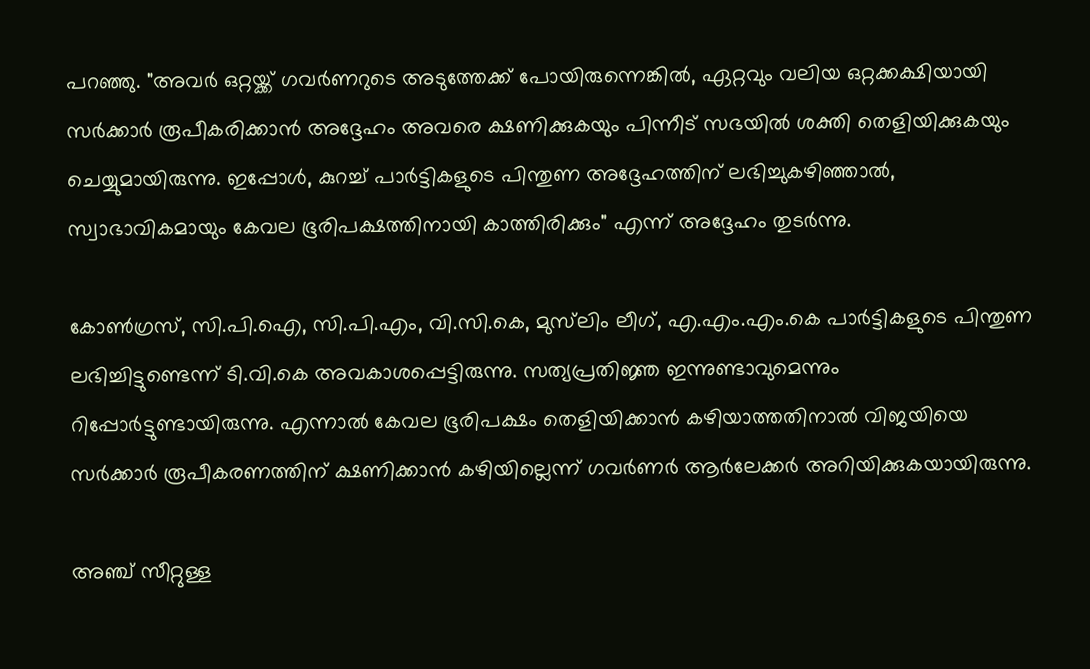പറഞ്ഞു. "അവർ ഒറ്റയ്ക്ക് ഗവർണറുടെ അടുത്തേക്ക് പോയിരുന്നെങ്കിൽ, ഏറ്റവും വലിയ ഒറ്റക്കക്ഷിയായി സർക്കാർ രൂപീകരിക്കാൻ അദ്ദേഹം അവരെ ക്ഷണിക്കുകയും പിന്നീട് സഭയിൽ ശക്തി തെളിയിക്കുകയും ചെയ്യുമായിരുന്നു. ഇപ്പോൾ, കുറച്ച് പാർട്ടികളുടെ പിന്തുണ അദ്ദേഹത്തിന് ലഭിച്ചുകഴിഞ്ഞാൽ, സ്വാഭാവികമായും കേവല ഭൂരിപക്ഷത്തിനായി കാത്തിരിക്കും" എന്ന് അദ്ദേഹം തുടർന്നു.

കോൺഗ്രസ്, സി.പി.ഐ, സി.പി.എം, വി.സി.കെ, മുസ്‌ലിം ലീഗ്, എ.എം.എം.കെ പാർട്ടികളുടെ പിന്തുണ ലഭിച്ചിട്ടുണ്ടെന്ന് ടി.വി.കെ അവകാശപ്പെട്ടിരുന്നു. സത്യപ്രതിജ്ഞ ഇന്നുണ്ടാവുമെന്നും റിപ്പോർട്ടുണ്ടായിരുന്നു. എന്നാൽ കേവല ഭൂരിപക്ഷം തെളിയിക്കാൻ കഴിയാത്തതിനാൽ വിജയിയെ സർക്കാർ രൂപീകരണത്തിന് ക്ഷണിക്കാൻ കഴിയില്ലെന്ന് ഗവർണർ ആർലേക്കർ അറിയിക്കുകയായിരുന്നു.

അഞ്ച് സീറ്റുള്ള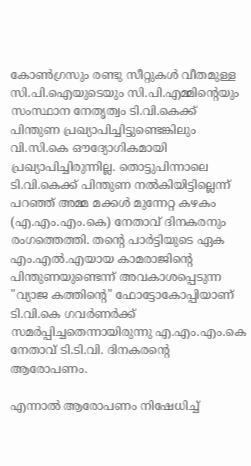കോൺഗ്രസും രണ്ടു സീറ്റുകൾ വീതമുള്ള സി.പി.ഐയുടെയും സി.പി.എമ്മിന്റെയും സംസ്ഥാന നേതൃത്വം ടി.വി.കെക്ക് പിന്തുണ പ്രഖ്യാപിച്ചിട്ടുണ്ടെങ്കിലും വി.സി.കെ ഔദ്യോഗികമായി പ്രഖ്യാപിച്ചിരുന്നില്ല. തൊട്ടുപിന്നാലെ ടി.വി.കെക്ക് പിന്തുണ നൽകിയിട്ടില്ലെന്ന് പറഞ്ഞ് അമ്മ മക്കൾ മുന്നേറ്റ കഴകം (എ.എം.എം.കെ) നേതാവ് ദിനകരനും രംഗത്തെത്തി. തന്റെ പാർട്ടിയുടെ ഏക എം.എൽ.എയായ കാമരാജിന്റെ പിന്തുണയുണ്ടെന്ന് അവകാശപ്പെടുന്ന "വ്യാജ കത്തിന്റെ" ഫോട്ടോകോപ്പിയാണ് ടി.വി.കെ ഗവർണർക്ക് സമർപ്പിച്ചതെന്നായിരുന്നു എ.എം.എം.കെ നേതാവ് ടി.ടി.വി. ദിനകരന്റെ ആരോപണം.

എന്നാൽ ആരോപണം നിഷേധിച്ച്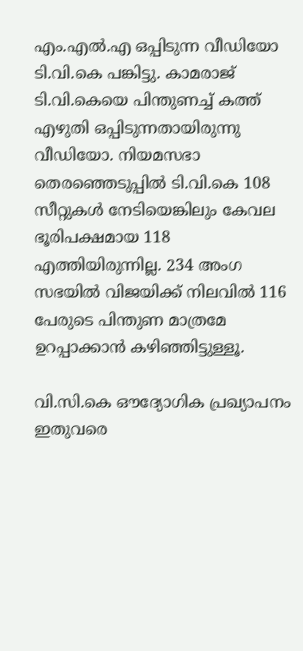എം.എൽ.എ ഒപ്പിടുന്ന വീഡിയോ ടി.വി.കെ പങ്കിട്ടു. കാമരാജ് ടി.വി.കെയെ പിന്തുണച്ച് കത്ത് എഴുതി ഒപ്പിടുന്നതായിരുന്നു വീഡിയോ. നിയമസഭാ തെരഞ്ഞെടുപ്പിൽ ടി.വി.കെ 108 സീറ്റുകൾ നേടിയെങ്കിലും കേവല ഭൂരിപക്ഷമായ 118 എത്തിയിരുന്നില്ല. 234 അംഗ സഭയിൽ വിജയിക്ക് നിലവിൽ 116 പേരുടെ പിന്തുണ മാത്രമേ ഉറപ്പാക്കാൻ കഴിഞ്ഞിട്ടുള്ളൂ.

വി.സി.കെ ഔദ്യോഗിക പ്രഖ്യാപനം ഇതുവരെ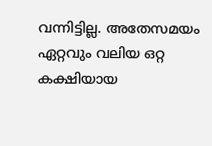വന്നിട്ടില്ല. അതേസമയം ഏറ്റവും വലിയ ഒറ്റ കക്ഷിയായ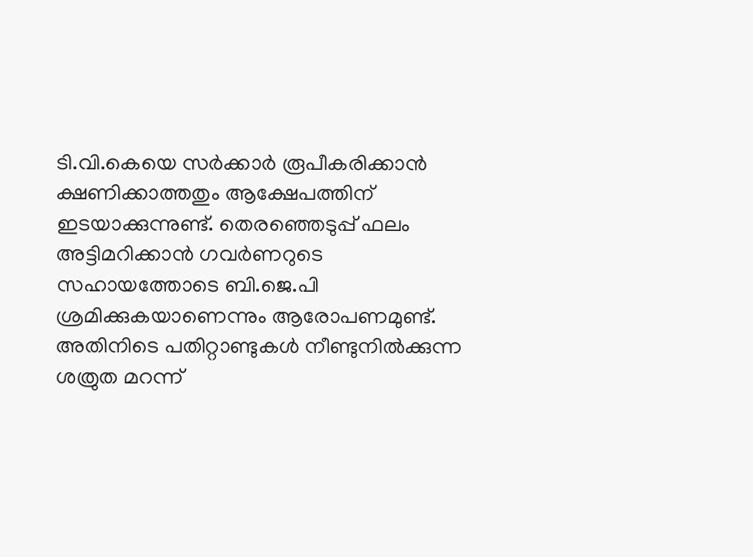ടി.വി.കെയെ സർക്കാർ രൂപീകരിക്കാൻ ക്ഷണിക്കാത്തതും ആക്ഷേപത്തിന് ഇടയാക്കുന്നുണ്ട്. തെരഞ്ഞെടുപ്പ് ഫലം അട്ടിമറിക്കാൻ ഗവർണറുടെ സഹായത്തോടെ ബി.ജെ.പി ശ്രമിക്കുകയാണെന്നും ആരോപണമുണ്ട്. അതിനിടെ പതിറ്റാണ്ടുകൾ നീണ്ടുനിൽക്കുന്ന ശത്രുത മറന്ന്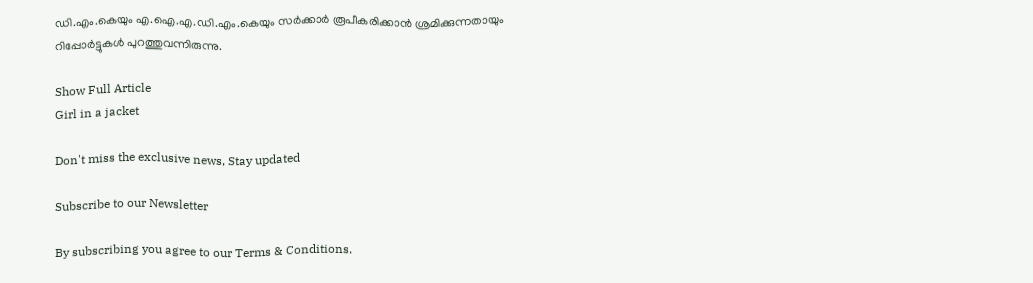ഡി.എം.കെയും എ.ഐ.എ.ഡി.എം.കെയും സർക്കാർ രൂപീകരിക്കാൻ ശ്രമിക്കുന്നതായും റിപ്പോർട്ടുകൾ പുറത്തുവന്നിരുന്നു.

Show Full Article
Girl in a jacket

Don't miss the exclusive news, Stay updated

Subscribe to our Newsletter

By subscribing you agree to our Terms & Conditions.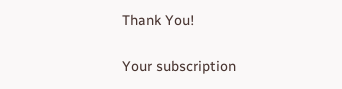Thank You!

Your subscription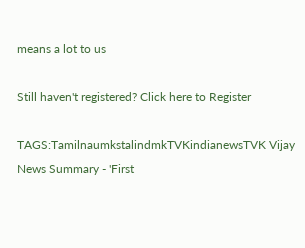means a lot to us

Still haven't registered? Click here to Register

TAGS:TamilnaumkstalindmkTVKindianewsTVK Vijay
News Summary - 'First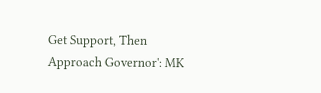Get Support, Then Approach Governor': MK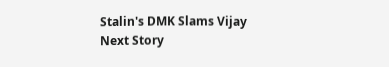Stalin's DMK Slams Vijay
Next Story